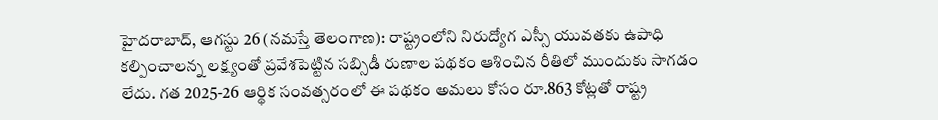హైదరాబాద్, ఆగస్టు 26 (నమస్తే తెలంగాణ): రాష్ట్రంలోని నిరుద్యోగ ఎస్సీ యువతకు ఉపాధి కల్పించాలన్న లక్ష్యంతో ప్రవేశపెట్టిన సబ్సిడీ రుణాల పథకం ఆశించిన రీతిలో ముందుకు సాగడం లేదు. గత 2025-26 ఆర్థిక సంవత్సరంలో ఈ పథకం అమలు కోసం రూ.863 కోట్లతో రాష్ట్ర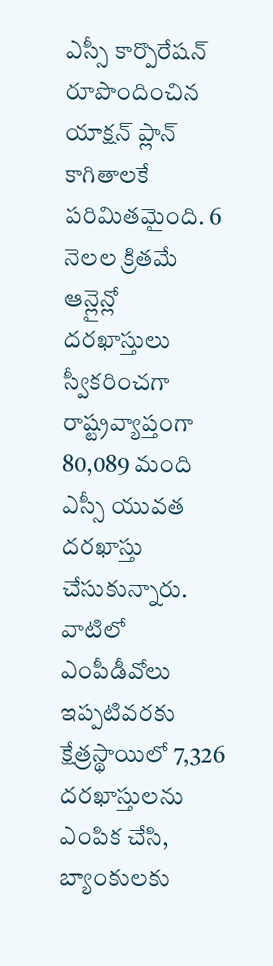ఎస్సీ కార్పొరేషన్ రూపొందించిన యాక్షన్ ప్లాన్ కాగితాలకే పరిమితమైంది. 6 నెలల క్రితమే ఆన్లైన్లో దరఖాస్తులు స్వీకరించగా రాష్ట్రవ్యాప్తంగా 80,089 మంది ఎస్సీ యువత దరఖాస్తు చేసుకున్నారు.
వాటిలో ఎంపీడీవోలు ఇప్పటివరకు క్షేత్రస్థాయిలో 7,326 దరఖాస్తులను ఎంపిక చేసి, బ్యాంకులకు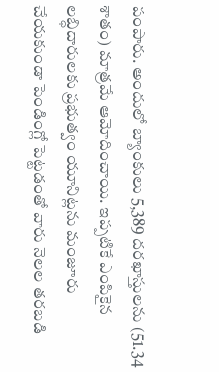పంపారు. అందులో బ్యాంకులు 5,389 దరఖాస్తులను (51.34 శాతం) మాత్రమే ఆమోదించాయి. ఇప్పటికే ఎంపికైన లబ్ధిదారులకు ప్రభుత్వం యూనిట్లను మంజూరు చేయకుండా పెండింగ్లో పెట్టడంతో వారు నెలల తరబడి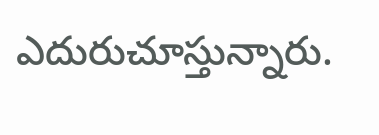ఎదురుచూస్తున్నారు.